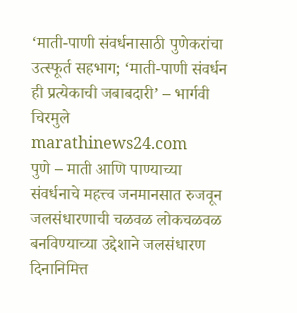‘माती-पाणी संवर्धनासाठी पुणेकरांचा उत्स्फूर्त सहभाग; ‘माती-पाणी संवर्धन ही प्रत्येकाची जबाबदारी’ – भार्गवी चिरमुले
marathinews24.com
पुणे – माती आणि पाण्याच्या संवर्धनाचे महत्त्व जनमानसात रुजवून जलसंधारणाची चळवळ लोकचळवळ बनविण्याच्या उद्देशाने जलसंधारण दिनानिमित्त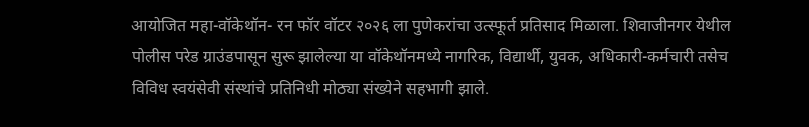आयोजित महा-वॉकेथॉन- रन फॉर वॉटर २०२६ ला पुणेकरांचा उत्स्फूर्त प्रतिसाद मिळाला. शिवाजीनगर येथील पोलीस परेड ग्राउंडपासून सुरू झालेल्या या वॉकेथॉनमध्ये नागरिक, विद्यार्थी, युवक, अधिकारी-कर्मचारी तसेच विविध स्वयंसेवी संस्थांचे प्रतिनिधी मोठ्या संख्येने सहभागी झाले.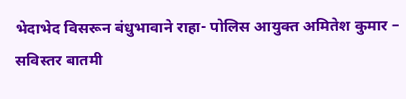भेदाभेद विसरून बंधुभावाने राहा- पोलिस आयुक्त अमितेश कुमार – सविस्तर बातमी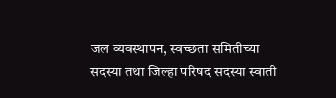जल व्यवस्थापन, स्वच्छता समितीच्या सदस्या तथा जिल्हा परिषद सदस्या स्वाती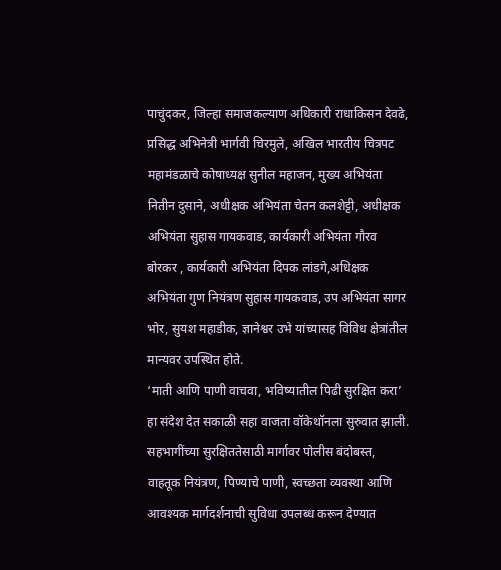पाचुंदकर, जिल्हा समाजकल्याण अधिकारी राधाकिसन देवढे, प्रसिद्ध अभिनेत्री भार्गवी चिरमुले, अखिल भारतीय चित्रपट महामंडळाचे कोषाध्यक्ष सुनील महाजन, मुख्य अभियंता नितीन दुसाने, अधीक्षक अभियंता चेतन कलशेट्टी, अधीक्षक अभियंता सुहास गायकवाड, कार्यकारी अभियंता गौरव बोरकर , कार्यकारी अभियंता दिपक लांडगे,अधिक्षक अभियंता गुण नियंत्रण सुहास गायकवाड, उप अभियंता सागर भोर, सुयश महाडीक, ज्ञानेश्वर उभे यांच्यासह विविध क्षेत्रांतील मान्यवर उपस्थित होते.
‘माती आणि पाणी वाचवा, भविष्यातील पिढी सुरक्षित करा’ हा संदेश देत सकाळी सहा वाजता वॉकेथॉनला सुरुवात झाली. सहभागींच्या सुरक्षिततेसाठी मार्गावर पोलीस बंदोबस्त, वाहतूक नियंत्रण, पिण्याचे पाणी, स्वच्छता व्यवस्था आणि आवश्यक मार्गदर्शनाची सुविधा उपलब्ध करून देण्यात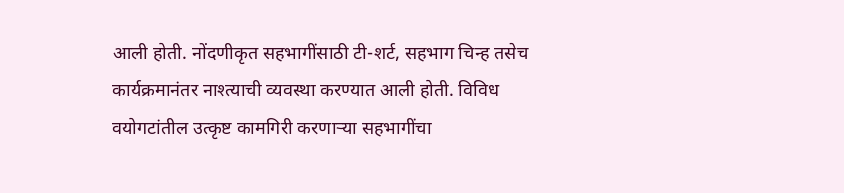आली होती. नोंदणीकृत सहभागींसाठी टी-शर्ट, सहभाग चिन्ह तसेच कार्यक्रमानंतर नाश्त्याची व्यवस्था करण्यात आली होती. विविध वयोगटांतील उत्कृष्ट कामगिरी करणाऱ्या सहभागींचा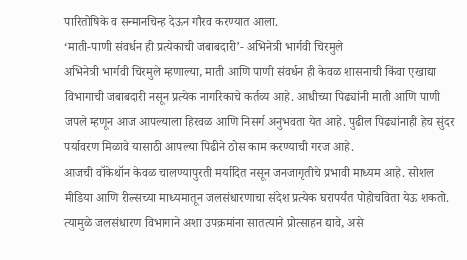पारितोषिके व सन्मानचिन्ह देऊन गौरव करण्यात आला.
‘माती-पाणी संवर्धन ही प्रत्येकाची जबाबदारी’- अभिनेत्री भार्गवी चिरमुले
अभिनेत्री भार्गवी चिरमुले म्हणाल्या, माती आणि पाणी संवर्धन ही केवळ शासनाची किंवा एखाद्या विभागाची जबाबदारी नसून प्रत्येक नागरिकाचे कर्तव्य आहे. आधीच्या पिढ्यांनी माती आणि पाणी जपले म्हणून आज आपल्याला हिरवळ आणि निसर्ग अनुभवता येत आहे. पुढील पिढ्यांनाही हेच सुंदर पर्यावरण मिळावे यासाठी आपल्या पिढीने ठोस काम करण्याची गरज आहे.
आजची वॉकेथॉन केवळ चालण्यापुरती मर्यादित नसून जनजागृतीचे प्रभावी माध्यम आहे. सोशल मीडिया आणि रील्सच्या माध्यमातून जलसंधारणाचा संदेश प्रत्येक घरापर्यंत पोहोचविता येऊ शकतो. त्यामुळे जलसंधारण विभागाने अशा उपक्रमांना सातत्याने प्रोत्साहन द्यावे, असे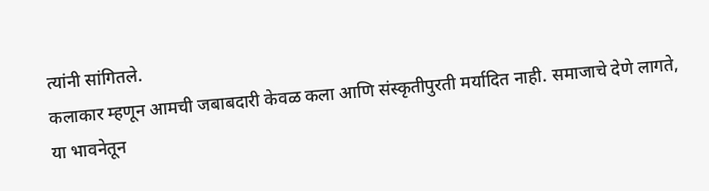त्यांनी सांगितले.
कलाकार म्हणून आमची जबाबदारी केवळ कला आणि संस्कृतीपुरती मर्यादित नाही. समाजाचे देणे लागते, या भावनेतून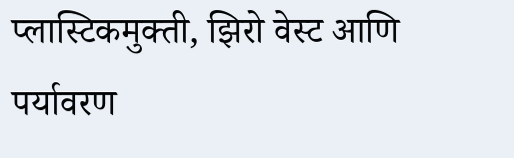प्लास्टिकमुक्ती, झिरो वेस्ट आणि पर्यावरण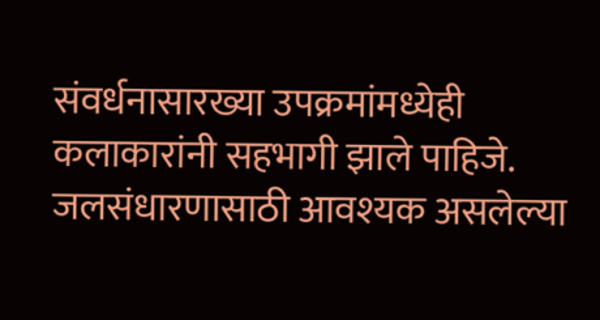संवर्धनासारख्या उपक्रमांमध्येही कलाकारांनी सहभागी झाले पाहिजे. जलसंधारणासाठी आवश्यक असलेल्या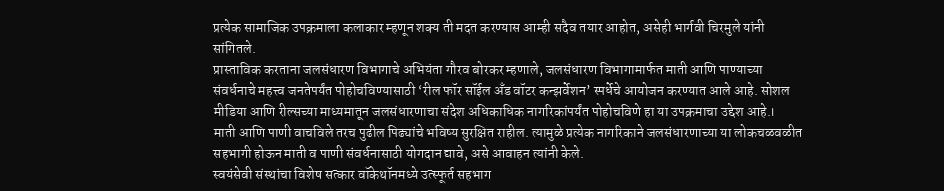प्रत्येक सामाजिक उपक्रमाला कलाकार म्हणून शक्य ती मदत करण्यास आम्ही सदैव तयार आहोत, असेही भार्गवी चिरमुले यांनी सांगितले.
प्रास्ताविक करताना जलसंधारण विभागाचे अभियंता गौरव बोरकर म्हणाले, जलसंधारण विभागामार्फत माती आणि पाण्याच्या संवर्धनाचे महत्त्व जनतेपर्यंत पोहोचविण्यासाठी ‘रील फॉर सॉईल अँड वॉटर कन्झर्वेशन’ स्पर्धेचे आयोजन करण्यात आले आहे. सोशल मीडिया आणि रील्सच्या माध्यमातून जलसंधारणाचा संदेश अधिकाधिक नागरिकांपर्यंत पोहोचविणे हा या उपक्रमाचा उद्देश आहे.।
माती आणि पाणी वाचविले तरच पुढील पिढ्यांचे भविष्य सुरक्षित राहील. त्यामुळे प्रत्येक नागरिकाने जलसंधारणाच्या या लोकचळवळीत सहभागी होऊन माती व पाणी संवर्धनासाठी योगदान द्यावे, असे आवाहन त्यांनी केले.
स्वयंसेवी संस्थांचा विशेष सत्कार वॉकेथॉनमध्ये उत्स्फूर्त सहभाग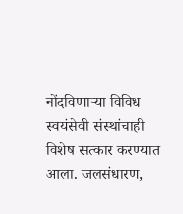नोंदविणाऱ्या विविध स्वयंसेवी संस्थांचाही विशेष सत्कार करण्यात आला. जलसंधारण,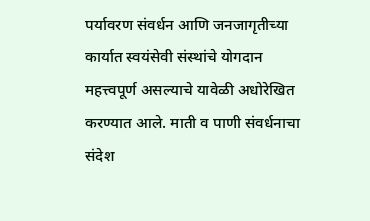पर्यावरण संवर्धन आणि जनजागृतीच्या कार्यात स्वयंसेवी संस्थांचे योगदान महत्त्वपूर्ण असल्याचे यावेळी अधोरेखित करण्यात आले. माती व पाणी संवर्धनाचा संदेश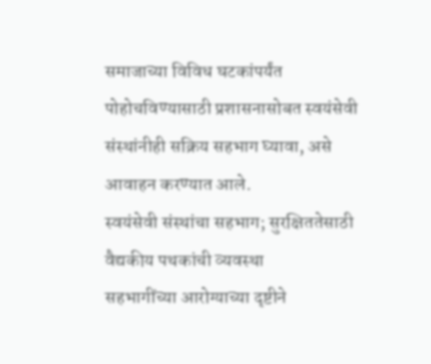समाजाच्या विविध घटकांपर्यंत पोहोचविण्यासाठी प्रशासनासोबत स्वयंसेवी संस्थांनीही सक्रिय सहभाग घ्यावा, असे आवाहन करण्यात आले.
स्वयंसेवी संस्थांचा सहभाग; सुरक्षिततेसाठी वैद्यकीय पथकांची व्यवस्था
सहभागींच्या आरोग्याच्या दृष्टीने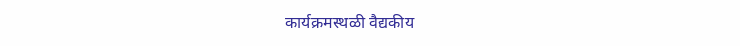कार्यक्रमस्थळी वैद्यकीय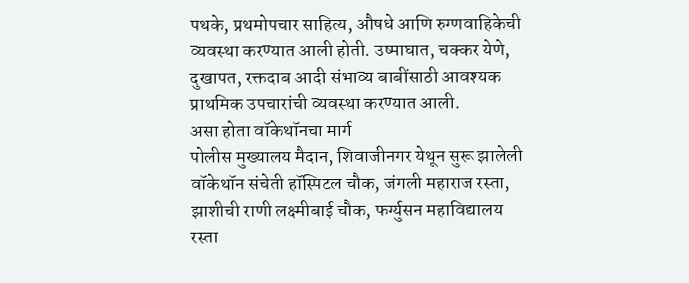पथके, प्रथमोपचार साहित्य, औषधे आणि रुग्णवाहिकेची व्यवस्था करण्यात आली होती. उष्माघात, चक्कर येणे, दुखापत, रक्तदाब आदी संभाव्य बाबींसाठी आवश्यक प्राथमिक उपचारांची व्यवस्था करण्यात आली.
असा होता वॉकेथॉनचा मार्ग
पोलीस मुख्यालय मैदान, शिवाजीनगर येथून सुरू झालेली वॉकेथॉन संचेती हॉस्पिटल चौक, जंगली महाराज रस्ता, झाशीची राणी लक्ष्मीबाई चौक, फर्ग्युसन महाविद्यालय रस्ता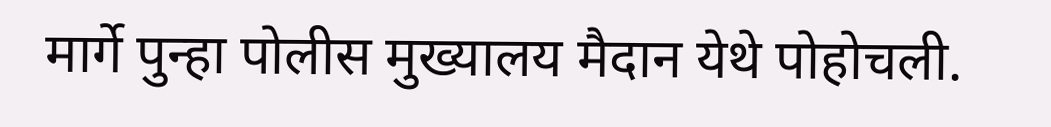मार्गे पुन्हा पोलीस मुख्यालय मैदान येथे पोहोचली.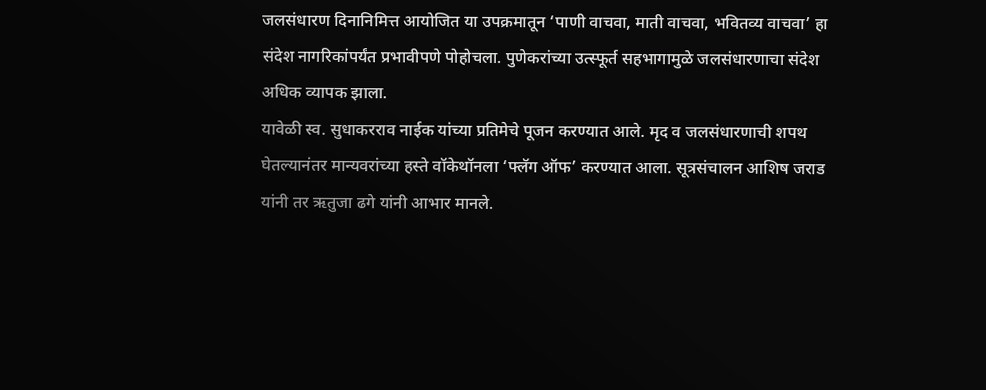जलसंधारण दिनानिमित्त आयोजित या उपक्रमातून ‘पाणी वाचवा, माती वाचवा, भवितव्य वाचवा’ हा संदेश नागरिकांपर्यंत प्रभावीपणे पोहोचला. पुणेकरांच्या उत्स्फूर्त सहभागामुळे जलसंधारणाचा संदेश अधिक व्यापक झाला.
यावेळी स्व. सुधाकरराव नाईक यांच्या प्रतिमेचे पूजन करण्यात आले. मृद व जलसंधारणाची शपथ घेतल्यानंतर मान्यवरांच्या हस्ते वॉकेथॉनला ‘फ्लॅग ऑफ’ करण्यात आला. सूत्रसंचालन आशिष जराड यांनी तर ऋतुजा ढगे यांनी आभार मानले.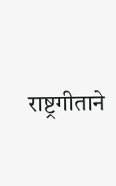राष्ट्रगीताने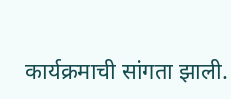कार्यक्रमाची सांगता झाली.